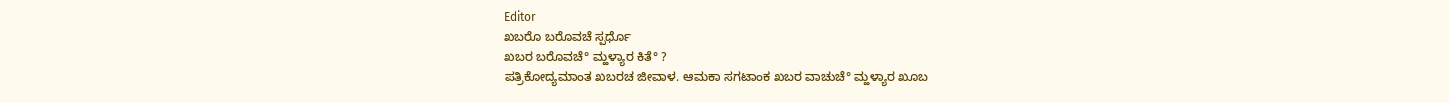Editor
ಖಬರೊ ಬರೊವಚೆ ಸ್ಪರ್ಧೊ
ಖಬರ ಬರೊವಚೆ° ಮ್ಹಳ್ಯಾರ ಕಿತೆ° ?
ಪತ್ರಿಕೋದ್ಯಮಾಂತ ಖಬರಚ ಜೀವಾಳ. ಆಮಕಾ ಸಗಟಾಂಕ ಖಬರ ವಾಚುಚೆ° ಮ್ಹಳ್ಯಾರ ಖೂಬ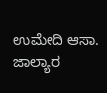ಉಮೇದಿ ಆಸಾ. ಜಾಲ್ಯಾರ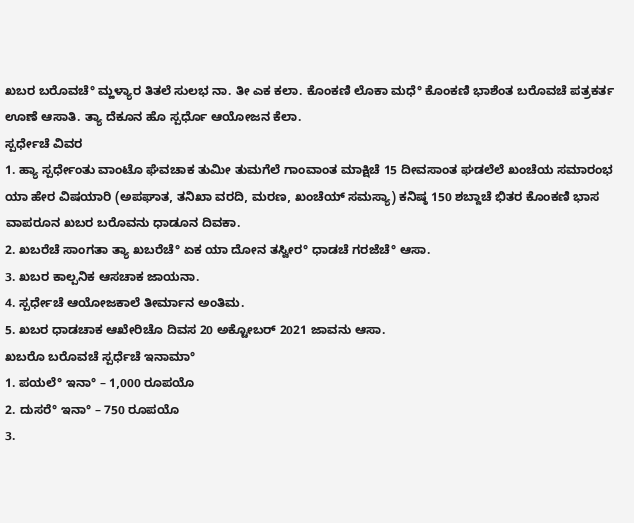ಖಬರ ಬರೊವಚೆ° ಮ್ಹಳ್ಯಾರ ತಿತಲೆ ಸುಲಭ ನಾ. ತೀ ಎಕ ಕಲಾ. ಕೊಂಕಣಿ ಲೊಕಾ ಮಧೆ° ಕೊಂಕಣಿ ಭಾಶೆಂತ ಬರೊವಚೆ ಪತ್ರಕರ್ತ ಊಣೆ ಆಸಾತಿ. ತ್ಯಾ ದೆಕೂನ ಹೊ ಸ್ಪರ್ಧೊ ಆಯೋಜನ ಕೆಲಾ.
ಸ್ಪರ್ಧೇಚೆ ವಿವರ
1. ಹ್ಯಾ ಸ್ಪರ್ಧೇಂತು ವಾಂಟೊ ಘೆವಚಾಕ ತುಮೀ ತುಮಗೆಲೆ ಗಾಂವಾಂತ ಮಾಕ್ಷಿಚೆ 15 ದೀವಸಾಂತ ಘಡಲೆಲೆ ಖಂಚೆಯ ಸಮಾರಂಭ ಯಾ ಹೇರ ವಿಷಯಾರಿ (ಅಪಘಾತ, ತನಿಖಾ ವರದಿ, ಮರಣ, ಖಂಚೆಯ್ ಸಮಸ್ಯಾ) ಕನಿಷ್ಠ 150 ಶಬ್ದಾಚೆ ಭಿತರ ಕೊಂಕಣಿ ಭಾಸ ವಾಪರೂನ ಖಬರ ಬರೊವನು ಧಾಡೂನ ದಿವಕಾ.
2. ಖಬರೆಚೆ ಸಾಂಗತಾ ತ್ಯಾ ಖಬರೆಚೆ° ಏಕ ಯಾ ದೋನ ತಸ್ವೀರ° ಧಾಡಚೆ ಗರಜೆಚೆ° ಆಸಾ.
3. ಖಬರ ಕಾಲ್ಪನಿಕ ಆಸಚಾಕ ಜಾಯನಾ.
4. ಸ್ಪರ್ಧೇಚೆ ಆಯೋಜಕಾಲೆ ತೀರ್ಮಾನ ಅಂತಿಮ.
5. ಖಬರ ಧಾಡಚಾಕ ಆಖೇರಿಚೊ ದಿವಸ 20 ಅಕ್ಟೋಬರ್ 2021 ಜಾವನು ಆಸಾ.
ಖಬರೊ ಬರೊವಚೆ ಸ್ಪರ್ಧೆಚೆ ಇನಾಮಾ°
1. ಪಯಲೆ° ಇನಾ° – 1,000 ರೂಪಯೊ
2. ದುಸರೆ° ಇನಾ° – 750 ರೂಪಯೊ
3.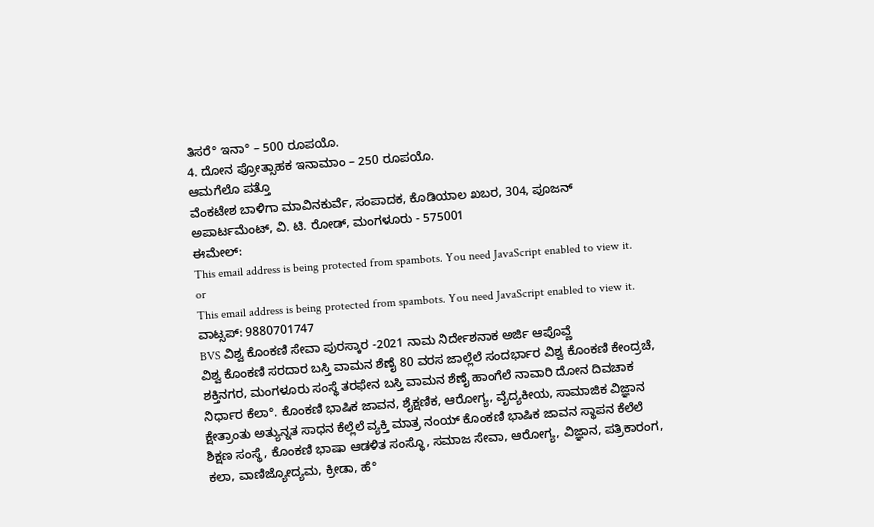ತಿಸರೆ° ಇನಾ° – 500 ರೂಪಯೊ.
4. ದೋನ ಪ್ರೋತ್ಸಾಹಕ ಇನಾಮಾಂ – 250 ರೂಪಯೊ.
ಆಮಗೆಲೊ ಪತ್ತೊ
ವೆಂಕಟೇಶ ಬಾಳಿಗಾ ಮಾವಿನಕುರ್ವೆ, ಸಂಪಾದಕ, ಕೊಡಿಯಾಲ ಖಬರ, 304, ಪೂಜನ್ ಅಪಾರ್ಟಮೆಂಟ್, ವಿ. ಟಿ. ರೋಡ್, ಮಂಗಳೂರು - 575001
ಈಮೇಲ್:
This email address is being protected from spambots. You need JavaScript enabled to view it.
or
This email address is being protected from spambots. You need JavaScript enabled to view it.
ವಾಟ್ಸಪ್: 9880701747
BVS ವಿಶ್ವ ಕೊಂಕಣಿ ಸೇವಾ ಪುರಸ್ಕಾರ -2021 ನಾಮ ನಿರ್ದೇಶನಾಕ ಅರ್ಜಿ ಆಪೊವ್ಣೆ
ವಿಶ್ವ ಕೊಂಕಣಿ ಸರದಾರ ಬಸ್ತಿ ವಾಮನ ಶೆಣೈ 80 ವರಸ ಜಾಲ್ಲೆಲೆ ಸಂದರ್ಭಾರ ವಿಶ್ವ ಕೊಂಕಣಿ ಕೇಂದ್ರಚೆ, ಶಕ್ತಿನಗರ, ಮಂಗಳೂರು ಸಂಸ್ಥೆ ತರಫೇನ ಬಸ್ತಿ ವಾಮನ ಶೆಣೈ ಹಾಂಗೆಲೆ ನಾವಾರಿ ದೋನ ದಿವಚಾಕ ನಿರ್ಧಾರ ಕೆಲಾ°. ಕೊಂಕಣಿ ಭಾಷಿಕ ಜಾವನ, ಶೈಕ್ಷಣಿಕ, ಆರೋಗ್ಯ, ವೈದ್ಯಕೀಯ, ಸಾಮಾಜಿಕ ವಿಜ್ಞಾನ ಕ್ಷೇತ್ರಾಂತು ಅತ್ಯುನ್ನತ ಸಾಧನ ಕೆಲ್ಲೆಲೆ ವ್ಯಕ್ತಿ ಮಾತ್ರ ನಂಯ್ ಕೊಂಕಣಿ ಭಾಷಿಕ ಜಾವನ ಸ್ಥಾಪನ ಕೆಲೆಲೆ ಶಿಕ್ಷಣ ಸಂಸ್ಥೆ, ಕೊಂಕಣಿ ಭಾಷಾ ಆಡಳಿತ ಸಂಸ್ಥೊ, ಸಮಾಜ ಸೇವಾ, ಆರೋಗ್ಯ, ವಿಜ್ಞಾನ, ಪತ್ರಿಕಾರಂಗ, ಕಲಾ, ವಾಣಿಜ್ಯೋದ್ಯಮ, ಕ್ರೀಡಾ, ಹೆ°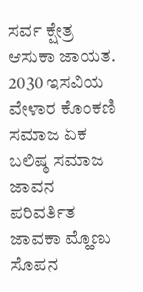ಸರ್ವ ಕ್ಷೇತ್ರ ಆಸುಕಾ ಜಾಯತ. 2030 ಇಸವಿಯ ವೇಳಾರ ಕೊಂಕಣಿ ಸಮಾಜ ಏಕ ಬಲಿಷ್ಠ ಸಮಾಜ ಜಾವನ ಪರಿವರ್ತಿತ ಜಾವಕಾ ಮ್ಹೊಣು ಸೊಪನ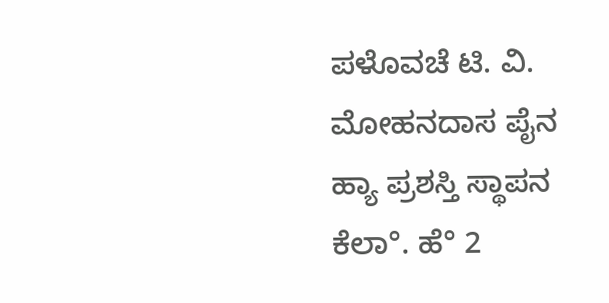ಪಳೊವಚೆ ಟಿ. ವಿ. ಮೋಹನದಾಸ ಪೈನ ಹ್ಯಾ ಪ್ರಶಸ್ತಿ ಸ್ಥಾಪನ ಕೆಲಾ°. ಹೆ° 2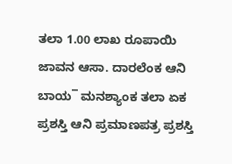ತಲಾ 1.00 ಲಾಖ ರೂಪಾಯಿ ಜಾವನ ಆಸಾ. ದಾರಲೆಂಕ ಆನಿ ಬಾಯ¯ ಮನಶ್ಯಾಂಕ ತಲಾ ಏಕ ಪ್ರಶಸ್ತಿ ಆನಿ ಪ್ರಮಾಣಪತ್ರ ಪ್ರಶಸ್ತಿ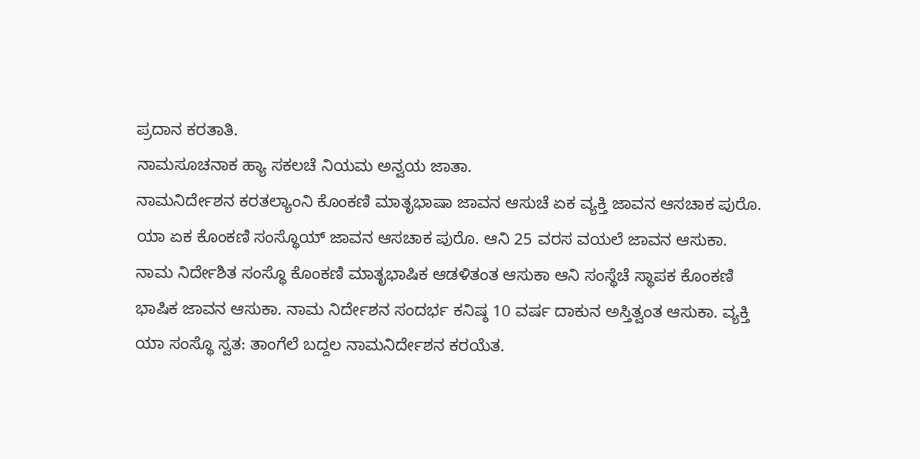ಪ್ರದಾನ ಕರತಾತಿ.
ನಾಮಸೂಚನಾಕ ಹ್ಯಾ ಸಕಲಚೆ ನಿಯಮ ಅನ್ವಯ ಜಾತಾ.
ನಾಮನಿರ್ದೇಶನ ಕರತಲ್ಯಾಂನಿ ಕೊಂಕಣಿ ಮಾತೃಭಾಷಾ ಜಾವನ ಆಸುಚೆ ಏಕ ವ್ಯಕ್ತಿ ಜಾವನ ಆಸಚಾಕ ಪುರೊ. ಯಾ ಏಕ ಕೊಂಕಣಿ ಸಂಸ್ಥೊಯ್ ಜಾವನ ಆಸಚಾಕ ಪುರೊ. ಆನಿ 25 ವರಸ ವಯಲೆ ಜಾವನ ಆಸುಕಾ. ನಾಮ ನಿರ್ದೇಶಿತ ಸಂಸ್ಥೊ ಕೊಂಕಣಿ ಮಾತೃಭಾಷಿಕ ಆಡಳಿತಂತ ಆಸುಕಾ ಆನಿ ಸಂಸ್ಥೆಚೆ ಸ್ಥಾಪಕ ಕೊಂಕಣಿ ಭಾಷಿಕ ಜಾವನ ಆಸುಕಾ. ನಾಮ ನಿರ್ದೇಶನ ಸಂದರ್ಭ ಕನಿಷ್ಠ 10 ವರ್ಷ ದಾಕುನ ಅಸ್ತಿತ್ವಂತ ಆಸುಕಾ. ವ್ಯಕ್ತಿ ಯಾ ಸಂಸ್ಥೊ ಸ್ವತ: ತಾಂಗೆಲೆ ಬದ್ದಲ ನಾಮನಿರ್ದೇಶನ ಕರಯೆತ.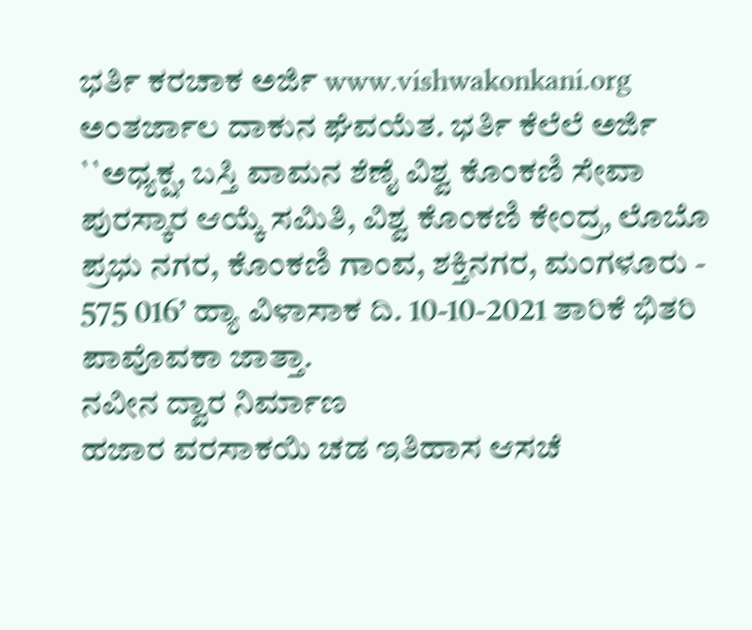ಭರ್ತಿ ಕರಚಾಕ ಅರ್ಜಿ www.vishwakonkani.org
ಅಂತರ್ಜಾಲ ದಾಕುನ ಘೆವಯೆತ. ಭರ್ತಿ ಕೆಲೆಲೆ ಅರ್ಜಿ ``ಅಧ್ಯಕ್ಷ, ಬಸ್ತಿ ವಾಮನ ಶೆಣೈ ವಿಶ್ವ ಕೊಂಕಣಿ ಸೇವಾ ಪುರಸ್ಕಾರ ಆಯ್ಕೆ ಸಮಿತಿ, ವಿಶ್ವ ಕೊಂಕಣಿ ಕೇಂದ್ರ, ಲೊಬೊ ಪ್ರಭು ನಗರ, ಕೊಂಕಣಿ ಗಾಂವ, ಶಕ್ತಿನಗರ, ಮಂಗಳೂರು - 575 016’ ಹ್ಯಾ ವಿಳಾಸಾಕ ದಿ. 10-10-2021 ತಾರಿಕೆ ಭಿತರಿ ಪಾವೊವಕಾ ಜಾತ್ತಾ.
ನವೀನ ದ್ವಾರ ನಿರ್ಮಾಣ
ಹಜಾರ ವರಸಾಕಯಿ ಚಡ ಇತಿಹಾಸ ಆಸಚೆ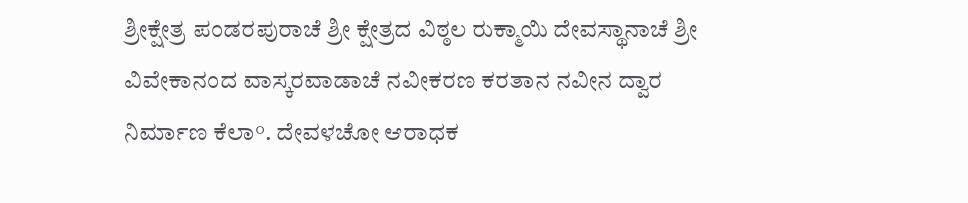ಶ್ರೀಕ್ಷೇತ್ರ ಪಂಡರಪುರಾಚೆ ಶ್ರೀ ಕ್ಷೇತ್ರದ ವಿಠ್ಠಲ ರುಕ್ಮಾಯಿ ದೇವಸ್ಥಾನಾಚೆ ಶ್ರೀ ವಿವೇಕಾನಂದ ವಾಸ್ಕರವಾಡಾಚೆ ನವೀಕರಣ ಕರತಾನ ನವೀನ ದ್ವಾರ ನಿರ್ಮಾಣ ಕೆಲಾ°. ದೇವಳಚೋ ಆರಾಧಕ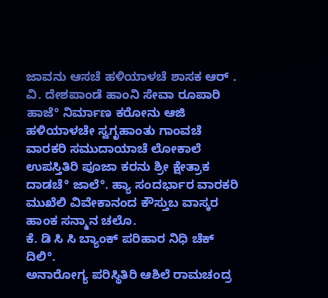ಜಾವನು ಆಸಚೆ ಹಳಿಯಾಳಚೆ ಶಾಸಕ ಆರ್ . ವಿ. ದೇಶಪಾಂಡೆ ಹಾಂನಿ ಸೇವಾ ರೂಪಾರಿ ಹಾಜೆ° ನಿರ್ಮಾಣ ಕರೋನು ಆಜಿ ಹಳಿಯಾಳಚೇ ಸ್ವಗೃಹಾಂತು ಗಾಂವಚೆ ವಾರಕರಿ ಸಮುದಾಯಾಚೆ ಲೋಕಾಲೆ ಉಪಸ್ತಿತಿರಿ ಪೂಜಾ ಕರನು ಶ್ರೀ ಕ್ಷೇತ್ರಾಕ ದಾಡಚೆ° ಜಾಲೆ°. ಹ್ಯಾ ಸಂದರ್ಭಾರ ವಾರಕರಿ ಮುಖೆಲಿ ವಿವೇಕಾನಂದ ಕೌಸ್ತುಬ ವಾಸ್ಕರ ಹಾಂಕ ಸನ್ಮಾನ ಚಲೊ.
ಕೆ. ಡಿ ಸಿ ಸಿ ಬ್ಯಾಂಕ್ ಪರಿಹಾರ ನಿಧಿ ಚೆಕ್ ದಿಲಿ°.
ಅನಾರೋಗ್ಯ ಪರಿಸ್ಥಿತಿರಿ ಆಶಿಲೆ ರಾಮಚಂದ್ರ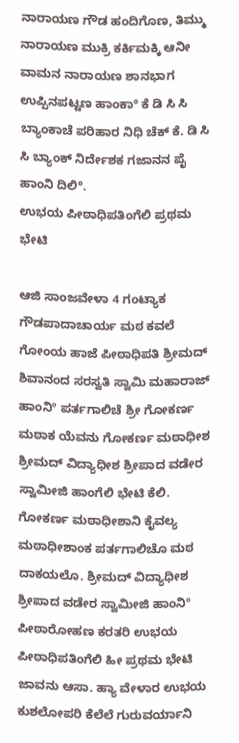ನಾರಾಯಣ ಗೌಡ ಹಂದಿಗೊಣ, ತಿಮ್ಮು ನಾರಾಯಣ ಮುಕ್ರಿ ಕರ್ಕಿಮಕ್ಕಿ ಆನೀ ವಾಮನ ನಾರಾಯಣ ಶಾನಭಾಗ ಉಪ್ಪಿನಪಟ್ಟಣ ಹಾಂಕಾ° ಕೆ ಡಿ ಸಿ ಸಿ ಬ್ಯಾಂಕಾಚೆ ಪರಿಹಾರ ನಿಧಿ ಚೆಕ್ ಕೆ. ಡಿ ಸಿ ಸಿ ಬ್ಯಾಂಕ್ ನಿರ್ದೇಶಕ ಗಜಾನನ ಪೈ ಹಾಂನಿ ದಿಲಿ°.
ಉಭಯ ಪೀಠಾಧಿಪತಿಂಗೆಲಿ ಪ್ರಥಮ ಭೇಟಿ

ಆಜಿ ಸಾಂಜವೇಳಾ 4 ಗಂಟ್ಯಾಕ ಗೌಡಪಾದಾಚಾರ್ಯ ಮಠ ಕವಲೆ ಗೋಂಯ ಹಾಜೆ ಪೀಠಾಧಿಪತಿ ಶ್ರೀಮದ್ ಶಿವಾನಂದ ಸರಸ್ವತಿ ಸ್ವಾಮಿ ಮಹಾರಾಜ್ ಹಾಂನಿº ಪರ್ತಗಾಲಿಚೆ ಶ್ರೀ ಗೋಕರ್ಣ ಮಠಾಕ ಯೆವನು ಗೋಕರ್ಣ ಮಠಾಧೀಶ ಶ್ರೀಮದ್ ವಿದ್ಯಾಧೀಶ ಶ್ರೀಪಾದ ವಡೇರ ಸ್ವಾಮೀಜಿ ಹಾಂಗೆಲಿ ಭೇಟಿ ಕೆಲಿ. ಗೋಕರ್ಣ ಮಠಾಧೀಶಾನಿ ಕೈವಲ್ಯ ಮಠಾಧೀಶಾಂಕ ಪರ್ತಗಾಲಿಚೊ ಮಠ ದಾಕಯಲೊ. ಶ್ರೀಮದ್ ವಿದ್ಯಾಧೀಶ ಶ್ರೀಪಾದ ವಡೇರ ಸ್ವಾಮೀಜಿ ಹಾಂನಿº ಪೀಠಾರೋಹಣ ಕರತರಿ ಉಭಯ ಪೀಠಾಧಿಪತಿಂಗೆಲಿ ಹೀ ಪ್ರಥಮ ಭೇಟಿ ಜಾವನು ಆಸಾ. ಹ್ಯಾ ವೇಳಾರ ಉಭಯ ಕುಶಲೋಪರಿ ಕೆಲೆಲೆ ಗುರುವರ್ಯಾನಿ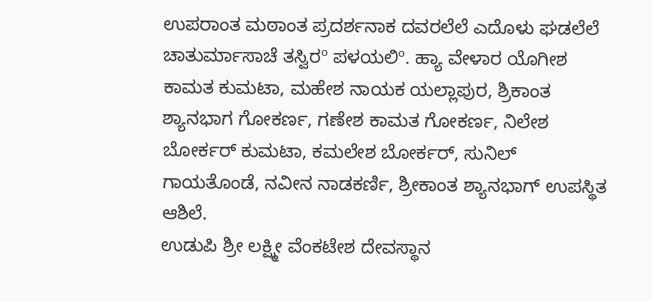ಉಪರಾಂತ ಮಠಾಂತ ಪ್ರದರ್ಶನಾಕ ದವರಲೆಲೆ ಎದೊಳು ಘಡಲೆಲೆ ಚಾತುರ್ಮಾಸಾಚೆ ತಸ್ವಿರº ಪಳಯಲಿº. ಹ್ಯಾ ವೇಳಾರ ಯೊಗೀಶ ಕಾಮತ ಕುಮಟಾ, ಮಹೇಶ ನಾಯಕ ಯಲ್ಲಾಪುರ, ಶ್ರಿಕಾಂತ ಶ್ಯಾನಭಾಗ ಗೋಕರ್ಣ, ಗಣೇಶ ಕಾಮತ ಗೋಕರ್ಣ, ನಿಲೇಶ ಬೋರ್ಕರ್ ಕುಮಟಾ, ಕಮಲೇಶ ಬೋರ್ಕರ್, ಸುನಿಲ್ ಗಾಯತೊಂಡೆ, ನವೀನ ನಾಡಕರ್ಣಿ, ಶ್ರೀಕಾಂತ ಶ್ಯಾನಭಾಗ್ ಉಪಸ್ಥಿತ ಆಶಿಲೆ.
ಉಡುಪಿ ಶ್ರೀ ಲಕ್ಷ್ಮೀ ವೆಂಕಟೇಶ ದೇವಸ್ಥಾನ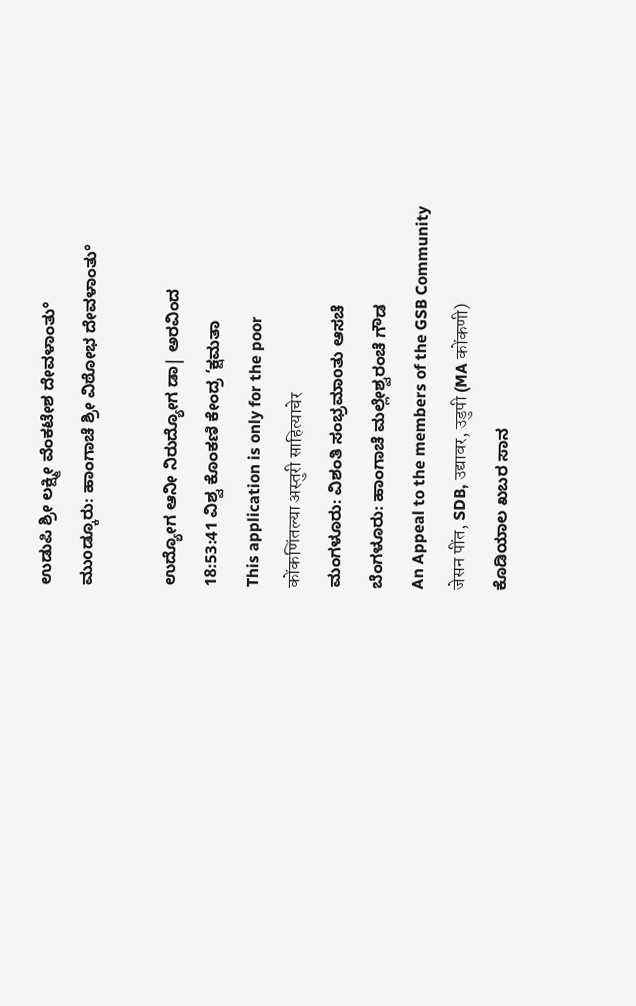ಉಡುಪಿ ಶ್ರೀ ಲಕ್ಷ್ಮೀ ವೆಂಕಟೇಶ ದೇವಳಾಂತು°
ಮುοಡ್ಕೂರು: ಹಾಂಗಾಚೆ ಶ್ರೀ ವಿಠೋಭ ದೇವಳಾಂತು°

ಉದ್ಯೋಗ ಆನೀ ನಿರುದ್ಯೋಗ ಡಾ| ಅರವಿಂದ
18:53:41 ವಿಶ್ವ ಕೊಂಕಣಿ ಕೇಂದ್ರ ‘ಕ್ಷಮತಾ
This application is only for the poor
कोंकणिंतल्या अस्तुरी साहित्याचेर
ಮಂಗಳೂರು: ವಿಶಂತಿ ಸಂಭ್ರಮಾοತು ಆಸಚೆ
ಬೆಂಗಳೂರು: ಹಾಂಗಾಚೆ ಮಲ್ಲೇಶ್ವರಂಚೆ ಗೌಡ
An Appeal to the members of the GSB Community
जेसन पींत, SDB, उद्यावर, उडुपी (MA कोंकणी)
ಕೊಡಿಯಾಲ ಖಬರ ಸಾನ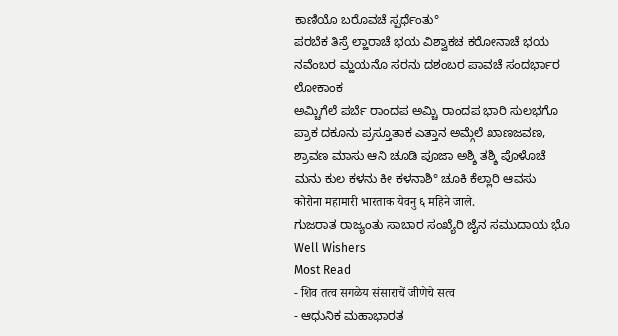ಕಾಣಿಯೊ ಬರೊವಚೆ ಸ್ಪರ್ಧೆಂತು°
ಪರಬೆಕ ತಿಸ್ರೆ ಲ್ಹಾರಾಚೆ ಭಯ ವಿಶ್ವಾಕಚ ಕರೋನಾಚೆ ಭಯ
ನವೆಂಬರ ಮ್ಹಯನೊ ಸರನು ದಶಂಬರ ಪಾವಚೆ ಸಂದರ್ಭಾರ ಲೋಕಾಂಕ
ಅಮ್ಚಿಗೆಲೆ ಪರ್ಬೆ ರಾಂದಪ ಅಮ್ಚಿ ರಾಂದಪ ಭಾರಿ ಸುಲಭಗೊ
ಪ್ರಾಕ ದಕೂನು ಪ್ರಸ್ತೂತಾಕ ಎತ್ತಾನ ಅಮ್ಗೆಲೆ ಖಾಣಜವಣ,
ಶ್ರಾವಣ ಮಾಸು ಆನಿ ಚೂಡಿ ಪೂಜಾ ಅಶ್ಶಿ ತಶ್ಶಿ ಪೊಳೊಚೆ
ಮನು ಕುಲ ಕಳನು ಕೀ ಕಳನಾಶಿ° ಚೂಕಿ ಕೆಲ್ಲಾರಿ ಆವಸು
कोरोना महामारी भारताक येवनु ६ महिने जाले.
ಗುಜರಾತ ರಾಜ್ಯಂತು ಸಾಬಾರ ಸಂಖ್ಯೆರಿ ಜೈನ ಸಮುದಾಯ ಭೊ
Well Wishers
Most Read
- शिव तत्व सगळेय संसाराचें जीणेचे सत्व
- ಆಧುನಿಕ ಮಹಾಭಾರತ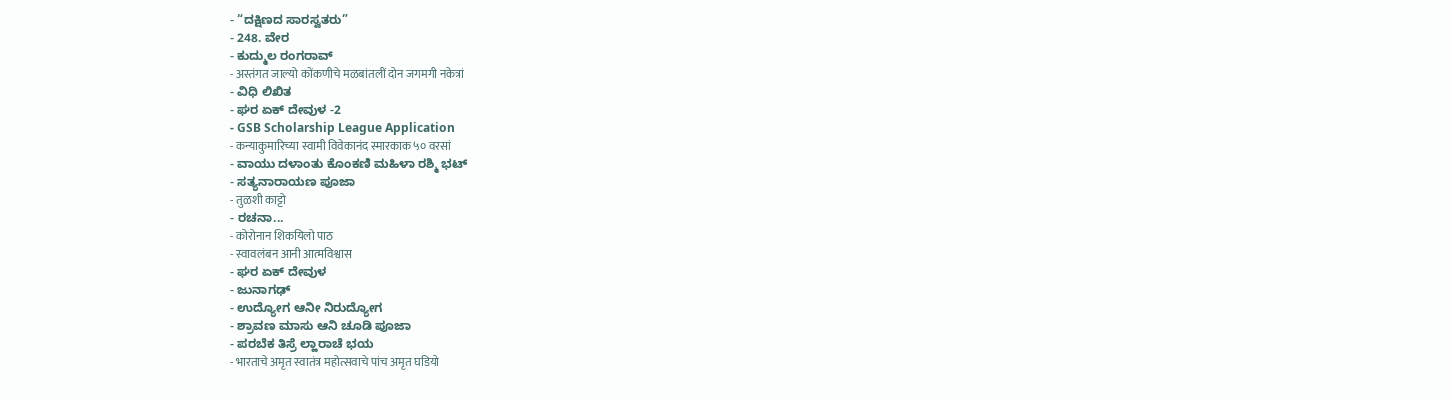- “ದಕ್ಷಿಣದ ಸಾರಸ್ವತರು”
- 248. ವೇರ
- ಕುದ್ಮುಲ ರಂಗರಾವ್
- अस्तंगत जाल्यो कोंकणीचे मळबांतलीं दोन जगमगी नकेत्रां
- ವಿಧಿ ಲಿಖಿತ
- ಘರ ಏಕ್ ದೇವುಳ -2
- GSB Scholarship League Application
- कन्याकुमारिच्या स्वामी विवेकानंद स्मारकाक ५० वरसां
- ವಾಯು ದಳಾಂತು ಕೊಂಕಣಿ ಮಹಿಳಾ ರಶ್ಮಿ ಭಟ್
- ಸತ್ಯನಾರಾಯಣ ಪೂಜಾ
- तुळशी काट्टो
- ರಚನಾ...
- कोरोनान शिकयिलो पाठ
- स्वावलंबन आनी आत्मविश्वास
- ಘರ ಏಕ್ ದೇವುಳ
- ಜುನಾಗಢ್
- ಉದ್ಯೋಗ ಆನೀ ನಿರುದ್ಯೋಗ
- ಶ್ರಾವಣ ಮಾಸು ಆನಿ ಚೂಡಿ ಪೂಜಾ
- ಪರಬೆಕ ತಿಸ್ರೆ ಲ್ಹಾರಾಚೆ ಭಯ
- भारताचे अमृत स्वातंत्र महोत्सवाचे पांच अमृत घडियो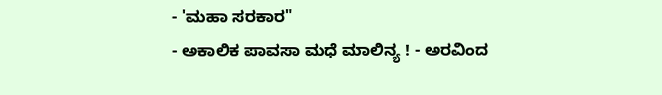- 'ಮಹಾ ಸರಕಾರ"
- ಅಕಾಲಿಕ ಪಾವಸಾ ಮಧೆ ಮಾಲಿನ್ಯ ! - ಅರವಿಂದ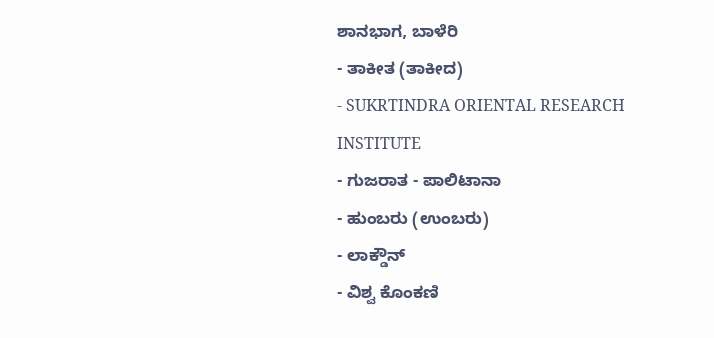ಶಾನಭಾಗ, ಬಾಳೆರಿ
- ತಾಕೀತ (ತಾಕೀದ)
- SUKRTINDRA ORIENTAL RESEARCH INSTITUTE
- ಗುಜರಾತ - ಪಾಲಿಟಾನಾ
- ಹುಂಬರು (ಉಂಬರು)
- ಲಾಕ್ಡೌನ್
- ವಿಶ್ವ ಕೊಂಕಣಿ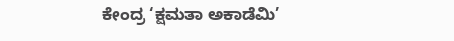ಕೇಂದ್ರ ‘ಕ್ಷಮತಾ ಅಕಾಡೆಮಿ’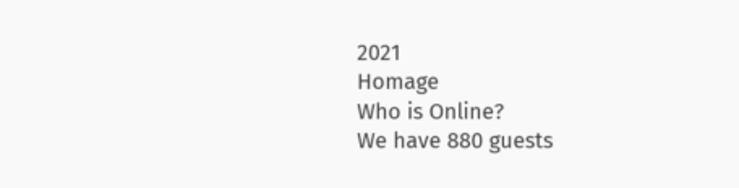2021
Homage
Who is Online?
We have 880 guests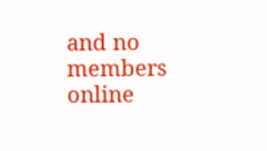and no members online